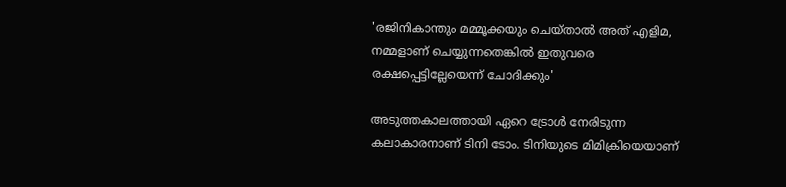'രജിനികാന്തും മമ്മൂക്കയും ചെയ്താൽ അത് എളിമ, നമ്മളാണ് ചെയ്യുന്നതെങ്കിൽ ഇതുവരെ രക്ഷപ്പെട്ടില്ലേയെന്ന് ചോദിക്കും'

അടുത്തകാലത്തായി ഏറെ ട്രോള്‍ നേരിടുന്ന കലാകാരനാണ് ടിനി ടോം. ടിനിയുടെ മിമിക്രിയെയാണ്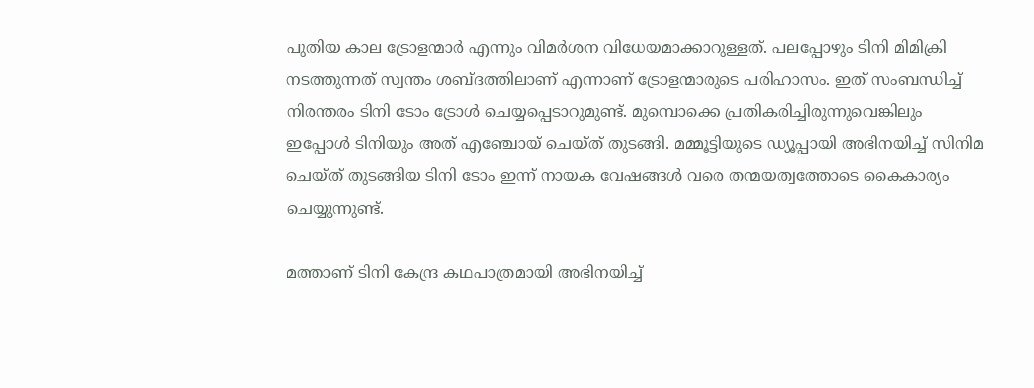പുതിയ കാല ട്രോളന്മാര്‍ എന്നും വിമര്‍ശന വിധേയമാക്കാറുള്ളത്. പലപ്പോഴും ടിനി മിമിക്രി നടത്തുന്നത് സ്വന്തം ശബ്ദത്തിലാണ് എന്നാണ് ട്രോളന്മാരുടെ പരിഹാസം. ഇത് സംബന്ധിച്ച് നിരന്തരം ടിനി ടോം ട്രോള്‍ ചെയ്യപ്പെടാറുമുണ്ട്. മുമ്പൊക്കെ പ്രതികരിച്ചിരുന്നുവെങ്കിലും ഇപ്പോൾ ടിനിയും അത് എഞ്ചോയ് ചെയ്ത് തുടങ്ങി. മമ്മൂട്ടിയുടെ ഡ്യൂപ്പായി അഭിനയിച്ച് സിനിമ ചെയ്ത് തുടങ്ങിയ ടിനി ടോം ഇന്ന് നായക വേഷങ്ങൾ വരെ തന്മയത്വത്തോടെ കൈകാര്യം ചെയ്യുന്നുണ്ട്.

മത്താണ് ടിനി കേന്ദ്ര കഥപാത്രമായി അഭിനയിച്ച്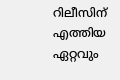റിലീസിന് എത്തിയ ഏറ്റവും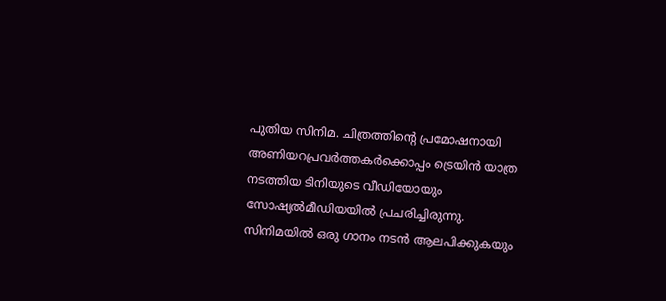പുതിയ സിനിമ. ചിത്രത്തിന്റെ പ്രമോഷനായി അണിയറപ്രവർത്തകർക്കൊപ്പം ട്രെയിൻ യാത്ര നടത്തിയ ടിനിയുടെ വീഡിയോയും സോഷ്യൽമീഡിയയിൽ പ്രചരിച്ചിരുന്നു. സിനിമയിൽ ഒരു ഗാനം നടൻ ആലപിക്കുകയും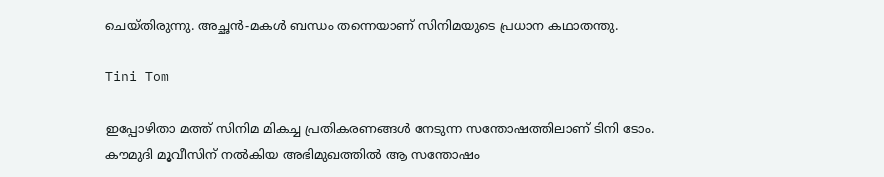ചെയ്തിരുന്നു. അച്ഛൻ-മകൾ ബന്ധം തന്നെയാണ് സിനിമയുടെ പ്രധാന കഥാതന്തു.

Tini Tom

ഇപ്പോഴിതാ മത്ത് സിനിമ മികച്ച പ്രതികരണങ്ങൾ നേടുന്ന സന്തോഷത്തിലാണ് ടിനി ടോം. കൗമുദി മൂവീസിന് നൽകിയ അഭിമുഖത്തിൽ ആ സന്തോഷം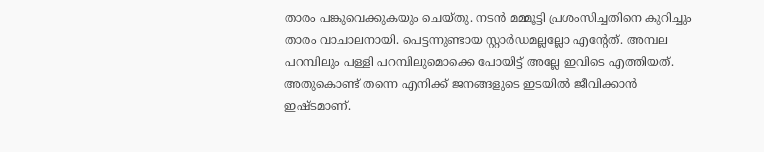താരം പങ്കുവെക്കുകയും ചെയ്തു. നടൻ മമ്മൂട്ടി പ്രശംസിച്ചതിനെ കുറിച്ചും താരം വാചാലനായി. പെട്ടന്നുണ്ടായ സ്റ്റാർഡമല്ലല്ലോ എന്റേത്. അമ്പല പറമ്പിലും പള്ളി പറമ്പിലുമൊക്കെ പോയിട്ട് അല്ലേ ഇവിടെ എത്തിയത്. അതുകൊണ്ട് തന്നെ എനിക്ക് ജനങ്ങളുടെ ഇടയിൽ ജീവിക്കാൻ ഇഷ്ടമാണ്.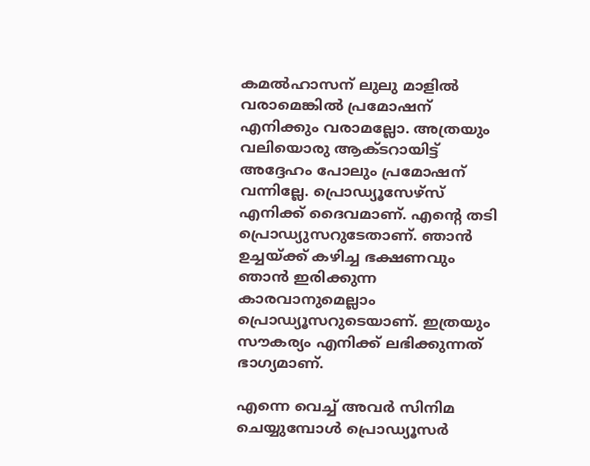കമൽഹാസന് ലുലു മാളിൽ വരാമെങ്കിൽ പ്രമോഷന് എനിക്കും വരാമല്ലോ. അത്രയും വലിയൊരു ആക്ടറായിട്ട് അദ്ദേഹം പോലും പ്രമോഷന് വന്നില്ലേ. പ്രൊഡ്യൂസേഴ്സ് എനിക്ക് ദൈവമാണ്. എന്റെ തടി പ്രൊഡ്യുസറുടേതാണ്. ഞാൻ ഉച്ചയ്ക്ക് കഴിച്ച ഭക്ഷണവും ഞാൻ ഇരിക്കുന്ന കാരവാനുമെല്ലാം പ്രൊഡ്യൂസറുടെയാണ്. ഇത്രയും സൗകര്യം എനിക്ക് ലഭിക്കുന്നത് ഭാഗ്യമാണ്.

എന്നെ വെച്ച് അവർ സിനിമ ചെയ്യുമ്പോൾ പ്രൊഡ്യൂസർ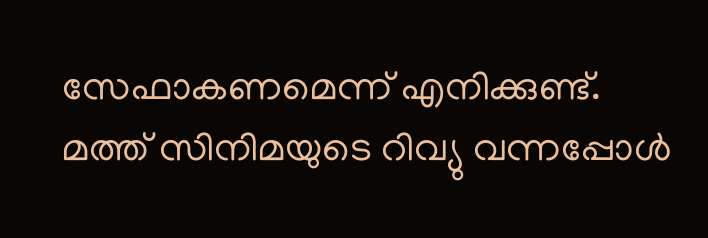സേഫാകണമെന്ന് എനിക്കുണ്ട്. മത്ത് സിനിമയുടെ റിവ്യു വന്നപ്പോൾ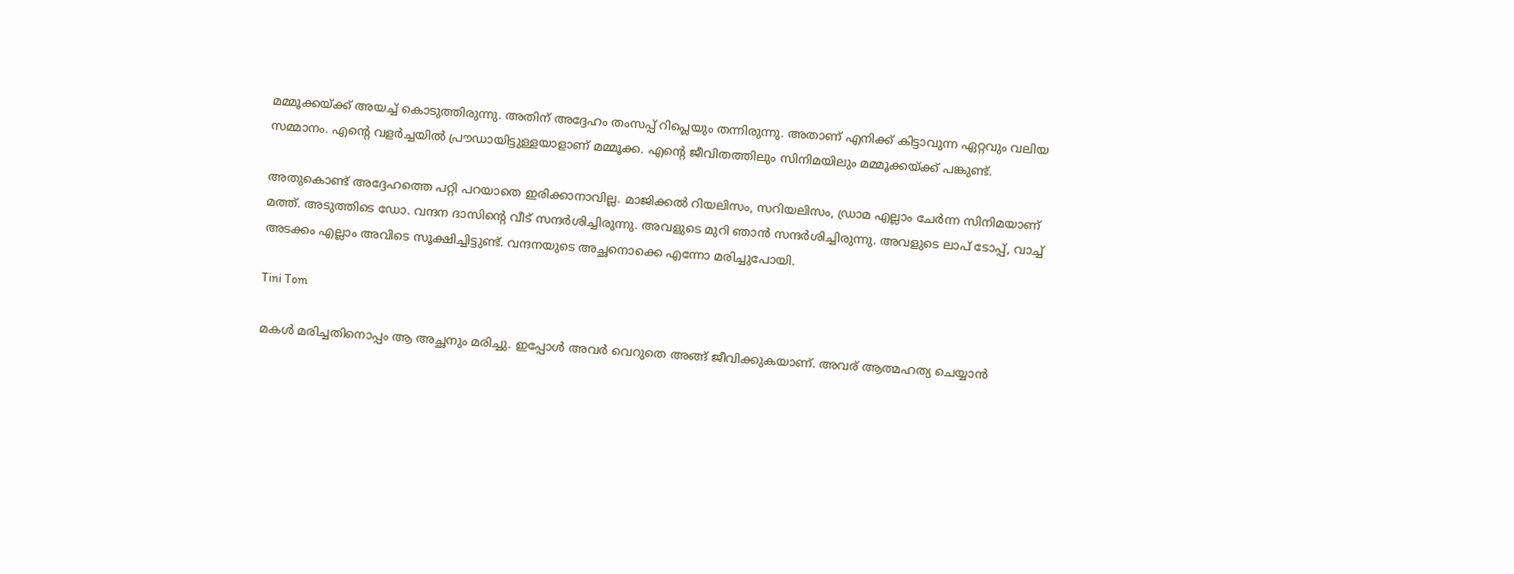മമ്മൂക്കയ്ക്ക് അയച്ച് കൊടുത്തിരുന്നു. അതിന് അദ്ദേഹം തംസപ്പ് റിപ്ലെയും തന്നിരുന്നു. അതാണ് എനിക്ക് കിട്ടാവുന്ന ഏറ്റവും വലിയ സമ്മാനം. എന്റെ വളർച്ചയിൽ പ്രൗഡായിട്ടുള്ളയാളാണ് മമ്മൂക്ക. എന്റെ ജീവിതത്തിലും സിനിമയിലും മമ്മൂക്കയ്ക്ക് പങ്കുണ്ട്.

അതുകൊണ്ട് അദ്ദേഹത്തെ പറ്റി പറയാതെ ഇരിക്കാനാവില്ല. മാജിക്കൽ റിയലിസം, സറിയലിസം, ഡ്രാമ എല്ലാം ചേർന്ന സിനിമയാണ് മത്ത്. അടുത്തിടെ ഡോ. വന്ദന ദാസിന്റെ വീട് സന്ദർശിച്ചിരുന്നു. അവളുടെ മുറി ഞാൻ സന്ദർശിച്ചിരുന്നു. അവളുടെ ലാപ് ടോപ്പ്, വാച്ച് അടക്കം എല്ലാം അവിടെ സൂക്ഷിച്ചിട്ടുണ്ട്. വന്ദനയുടെ അച്ഛനൊക്കെ എന്നോ മരിച്ചുപോയി.

Tini Tom

മകൾ മരിച്ചതിനൊപ്പം ആ അച്ഛനും മരിച്ചു. ഇപ്പോൾ അവർ വെറുതെ അങ്ങ് ജീവിക്കുകയാണ്. അവര് ആത്മഹത്യ ചെയ്യാൻ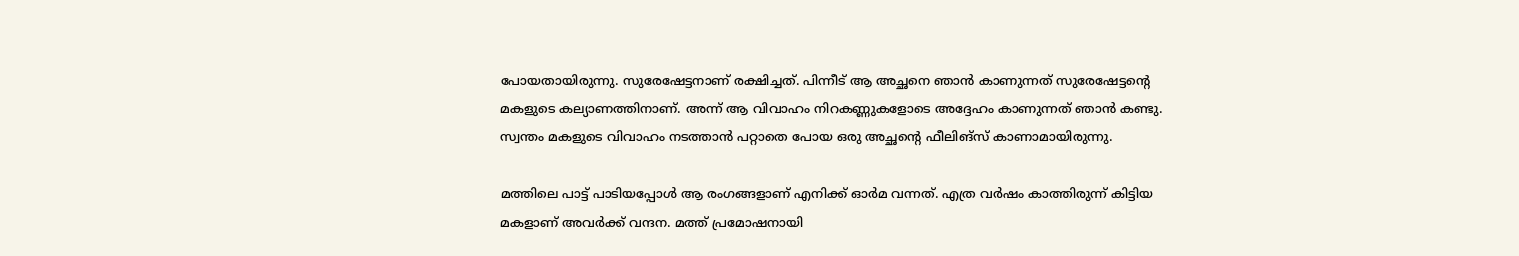പോയതായിരുന്നു. സുരേഷേട്ടനാണ് രക്ഷിച്ചത്. പിന്നീട് ആ അച്ഛനെ ഞാൻ കാണുന്നത് സുരേഷേട്ടന്റെ മകളുടെ കല്യാണത്തിനാണ്. അന്ന് ആ വിവാഹം നിറകണ്ണുകളോടെ അദ്ദേഹം കാണുന്നത് ഞാൻ കണ്ടു. സ്വന്തം മകളുടെ വിവാഹം നടത്താൻ പറ്റാതെ പോയ ഒരു അച്ഛന്റെ ഫീലിങ്സ് കാണാമായിരുന്നു.

മത്തിലെ പാട്ട് പാടിയപ്പോൾ ആ രംഗങ്ങളാണ് എനിക്ക് ഓർമ വന്നത്. എത്ര വർഷം കാത്തിരുന്ന് കിട്ടിയ മകളാണ് അവർക്ക് വന്ദന. മത്ത് പ്രമോഷനായി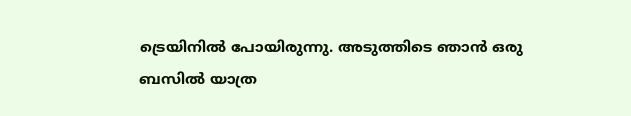ട്രെയിനിൽ പോയിരുന്നു. അടുത്തിടെ ഞാൻ ഒരു ബസിൽ യാത്ര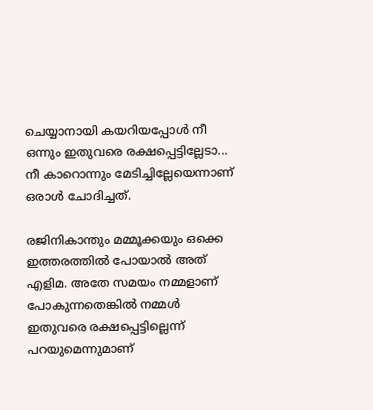ചെയ്യാനായി കയറിയപ്പോൾ നീ ഒന്നും ഇതുവരെ രക്ഷപ്പെട്ടില്ലേടാ... നീ കാറൊന്നും മേടിച്ചില്ലേയെന്നാണ് ഒരാൾ ചോദിച്ചത്.

രജിനികാന്തും മമ്മൂക്കയും ഒക്കെ ഇത്തരത്തിൽ പോയാൽ അത് എളിമ. അതേ സമയം നമ്മളാണ് പോകുന്നതെങ്കിൽ നമ്മൾ ഇതുവരെ രക്ഷപ്പെട്ടില്ലെന്ന് പറയുമെന്നുമാണ്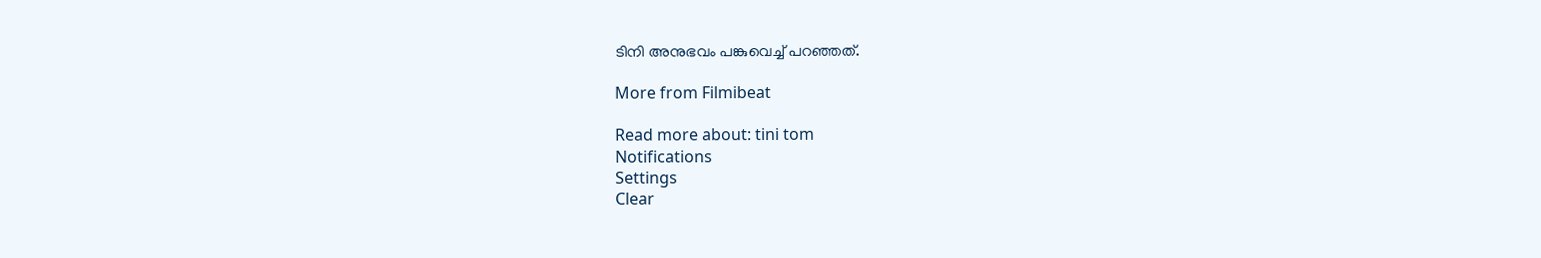ടിനി അനുഭവം പങ്കുവെച്ച് പറഞ്ഞത്.

More from Filmibeat

Read more about: tini tom
Notifications
Settings
Clear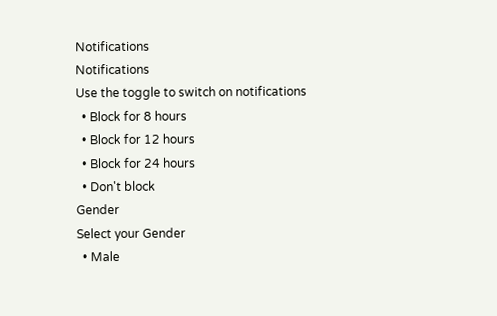Notifications
Notifications
Use the toggle to switch on notifications
  • Block for 8 hours
  • Block for 12 hours
  • Block for 24 hours
  • Don't block
Gender
Select your Gender
  • Male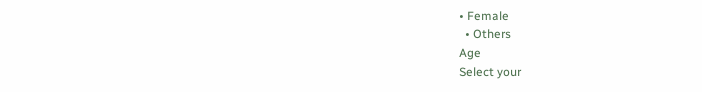• Female
  • Others
Age
Select your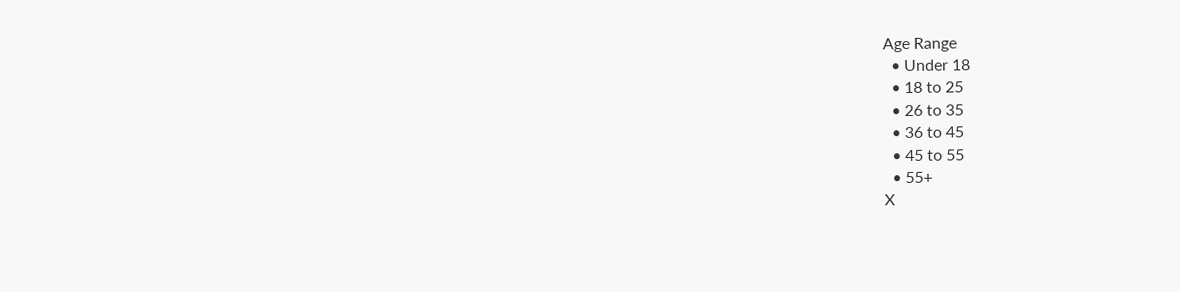Age Range
  • Under 18
  • 18 to 25
  • 26 to 35
  • 36 to 45
  • 45 to 55
  • 55+
X